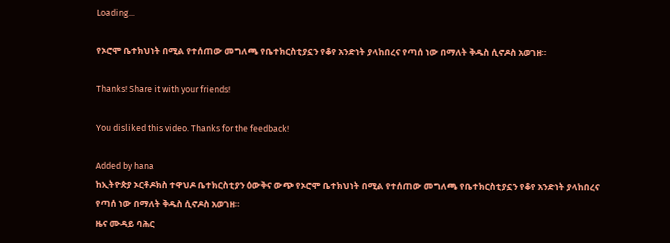Loading...

የኦሮሞ ቤተክህነት በሚል የተሰጠው መግለጫ የቤተክርስቲያኗን የቆየ አንድነት ያላከበረና የጣሰ ነው በማለት ቅዱስ ሲኖዶስ አወገዘ።

Thanks! Share it with your friends!

You disliked this video. Thanks for the feedback!

Added by hana
ከኢትዮጵያ ኦርቶዶክስ ተዋህዶ ቤተክርስቲያን ዕውቅና ውጭ የኦሮሞ ቤተክህነት በሚል የተሰጠው መግለጫ የቤተክርስቲያኗን የቆየ አንድነት ያላከበረና የጣሰ ነው በማለት ቅዱስ ሲኖዶስ አወገዘ።
ዜና ሙዳይ ባሕር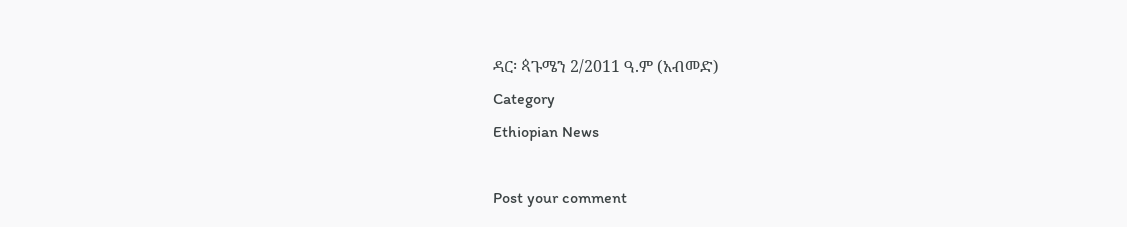ዳር፡ ጳጉሜን 2/2011 ዓ.ም (አብመድ)
Category
Ethiopian News

Post your comment